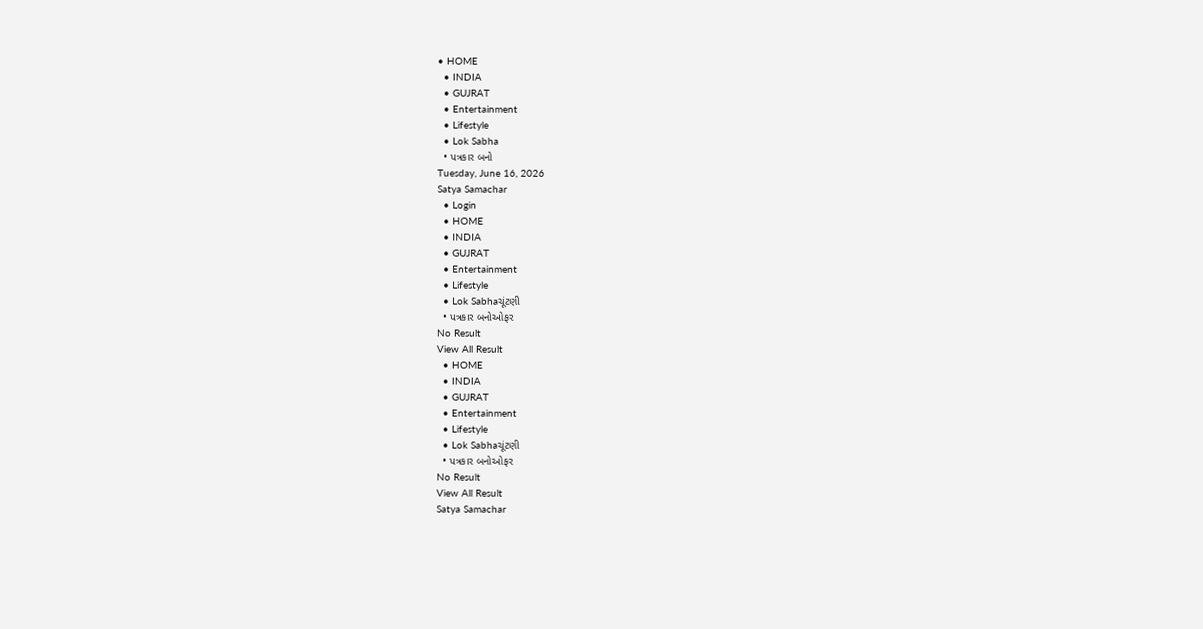• HOME
  • INDIA
  • GUJRAT
  • Entertainment
  • Lifestyle
  • Lok Sabha
  • પત્રકાર બનો
Tuesday, June 16, 2026
Satya Samachar
  • Login
  • HOME
  • INDIA
  • GUJRAT
  • Entertainment
  • Lifestyle
  • Lok Sabhaચૂંટણી
  • પત્રકાર બનોઓફર
No Result
View All Result
  • HOME
  • INDIA
  • GUJRAT
  • Entertainment
  • Lifestyle
  • Lok Sabhaચૂંટણી
  • પત્રકાર બનોઓફર
No Result
View All Result
Satya Samachar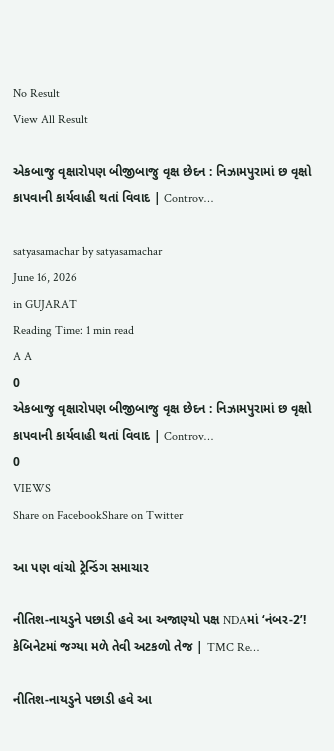No Result
View All Result

એકબાજુ વૃક્ષારોપણ બીજીબાજુ વૃક્ષ છેદન : નિઝામપુરામાં છ વૃક્ષો કાપવાની કાર્યવાહી થતાં વિવાદ | Controv…

satyasamachar by satyasamachar
June 16, 2026
in GUJARAT
Reading Time: 1 min read
A A
0
એકબાજુ વૃક્ષારોપણ બીજીબાજુ વૃક્ષ છેદન : નિઝામપુરામાં છ વૃક્ષો કાપવાની કાર્યવાહી થતાં વિવાદ | Controv…
0
VIEWS
Share on FacebookShare on Twitter

આ પણ વાંચો ટ્રેન્ડિંગ સમાચાર

નીતિશ-નાયડુને પછાડી હવે આ અજાણ્યો પક્ષ NDAમાં ‘નંબર-2’! કેબિનેટમાં જગ્યા મળે તેવી અટકળો તેજ | TMC Re…

નીતિશ-નાયડુને પછાડી હવે આ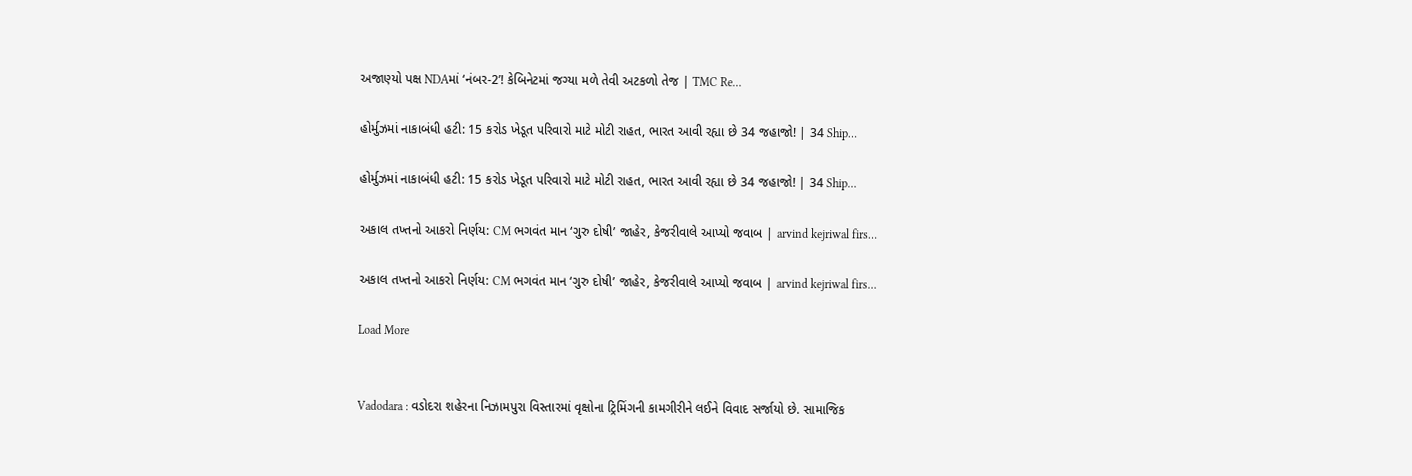અજાણ્યો પક્ષ NDAમાં ‘નંબર-2’! કેબિનેટમાં જગ્યા મળે તેવી અટકળો તેજ | TMC Re…

હોર્મુઝમાં નાકાબંધી હટી: 15 કરોડ ખેડૂત પરિવારો માટે મોટી રાહત, ભારત આવી રહ્યા છે 34 જહાજો! | 34 Ship…

હોર્મુઝમાં નાકાબંધી હટી: 15 કરોડ ખેડૂત પરિવારો માટે મોટી રાહત, ભારત આવી રહ્યા છે 34 જહાજો! | 34 Ship…

અકાલ તખ્તનો આકરો નિર્ણય: CM ભગવંત માન ‘ગુરુ દોષી’ જાહેર, કેજરીવાલે આપ્યો જવાબ | arvind kejriwal firs…

અકાલ તખ્તનો આકરો નિર્ણય: CM ભગવંત માન ‘ગુરુ દોષી’ જાહેર, કેજરીવાલે આપ્યો જવાબ | arvind kejriwal firs…

Load More


Vadodara : વડોદરા શહેરના નિઝામપુરા વિસ્તારમાં વૃક્ષોના ટ્રિમિંગની કામગીરીને લઈને વિવાદ સર્જાયો છે. સામાજિક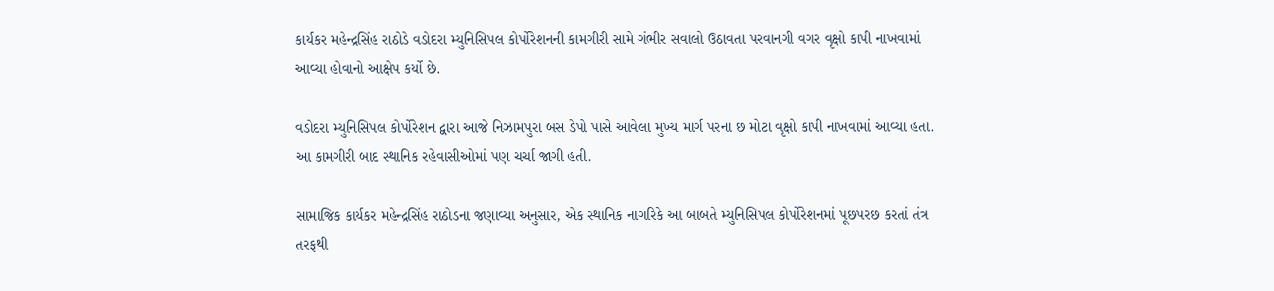કાર્યકર મહેન્દ્રસિંહ રાઠોડે વડોદરા મ્યુનિસિપલ કોર્પોરેશનની કામગીરી સામે ગંભીર સવાલો ઉઠાવતા પરવાનગી વગર વૃક્ષો કાપી નાખવામાં આવ્યા હોવાનો આક્ષેપ કર્યો છે.

વડોદરા મ્યુનિસિપલ કોર્પોરેશન દ્વારા આજે નિઝામપુરા બસ ડેપો પાસે આવેલા મુખ્ય માર્ગ પરના છ મોટા વૃક્ષો કાપી નાખવામાં આવ્યા હતા. આ કામગીરી બાદ સ્થાનિક રહેવાસીઓમાં પણ ચર્ચા જાગી હતી.

સામાજિક કાર્યકર મહેન્દ્રસિંહ રાઠોડના જણાવ્યા અનુસાર, એક સ્થાનિક નાગરિકે આ બાબતે મ્યુનિસિપલ કોર્પોરેશનમાં પૂછપરછ કરતાં તંત્ર તરફથી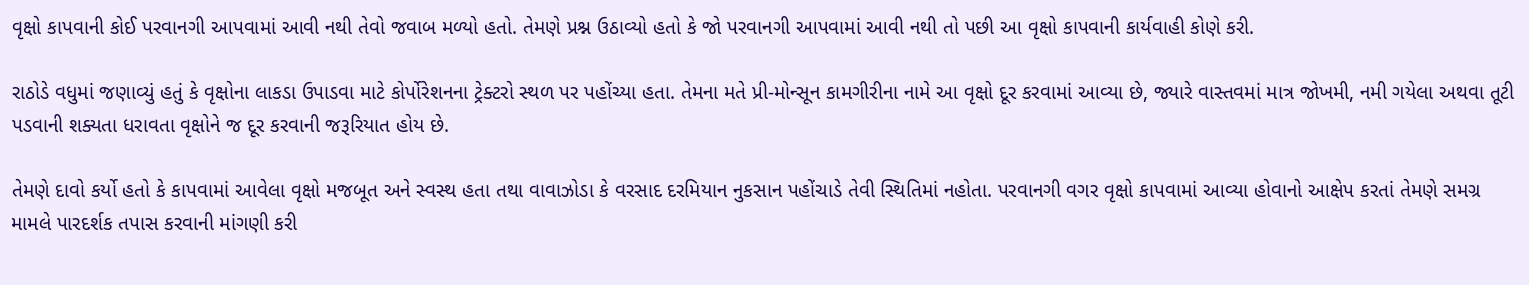વૃક્ષો કાપવાની કોઈ પરવાનગી આપવામાં આવી નથી તેવો જવાબ મળ્યો હતો. તેમણે પ્રશ્ન ઉઠાવ્યો હતો કે જો પરવાનગી આપવામાં આવી નથી તો પછી આ વૃક્ષો કાપવાની કાર્યવાહી કોણે કરી.

રાઠોડે વધુમાં જણાવ્યું હતું કે વૃક્ષોના લાકડા ઉપાડવા માટે કોર્પોરેશનના ટ્રેક્ટરો સ્થળ પર પહોંચ્યા હતા. તેમના મતે પ્રી-મોન્સૂન કામગીરીના નામે આ વૃક્ષો દૂર કરવામાં આવ્યા છે, જ્યારે વાસ્તવમાં માત્ર જોખમી, નમી ગયેલા અથવા તૂટી પડવાની શક્યતા ધરાવતા વૃક્ષોને જ દૂર કરવાની જરૂરિયાત હોય છે.

તેમણે દાવો કર્યો હતો કે કાપવામાં આવેલા વૃક્ષો મજબૂત અને સ્વસ્થ હતા તથા વાવાઝોડા કે વરસાદ દરમિયાન નુકસાન પહોંચાડે તેવી સ્થિતિમાં નહોતા. પરવાનગી વગર વૃક્ષો કાપવામાં આવ્યા હોવાનો આક્ષેપ કરતાં તેમણે સમગ્ર મામલે પારદર્શક તપાસ કરવાની માંગણી કરી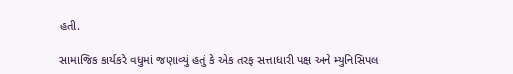હતી.

સામાજિક કાર્યકરે વધુમાં જણાવ્યું હતું કે એક તરફ સત્તાધારી પક્ષ અને મ્યુનિસિપલ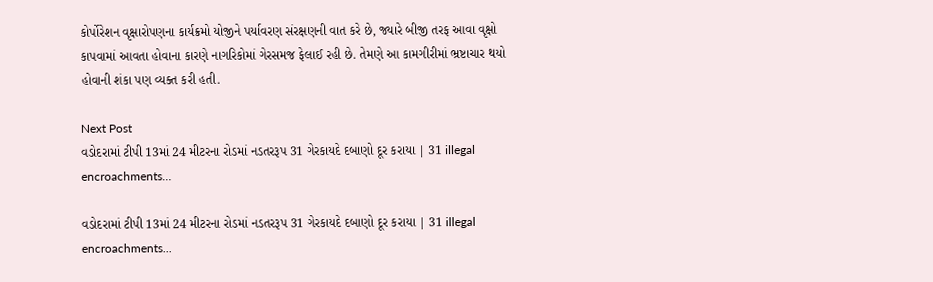કોર્પોરેશન વૃક્ષારોપણના કાર્યક્રમો યોજીને પર્યાવરણ સંરક્ષણની વાત કરે છે, જ્યારે બીજી તરફ આવા વૃક્ષો કાપવામાં આવતા હોવાના કારણે નાગરિકોમાં ગેરસમજ ફેલાઈ રહી છે. તેમણે આ કામગીરીમાં ભ્રષ્ટાચાર થયો હોવાની શંકા પણ વ્યક્ત કરી હતી.

Next Post
વડોદરામાં ટીપી 13માં 24 મીટરના રોડમાં નડતરરૂપ 31 ગેરકાયદે દબાણો દૂર કરાયા | 31 illegal encroachments…

વડોદરામાં ટીપી 13માં 24 મીટરના રોડમાં નડતરરૂપ 31 ગેરકાયદે દબાણો દૂર કરાયા | 31 illegal encroachments...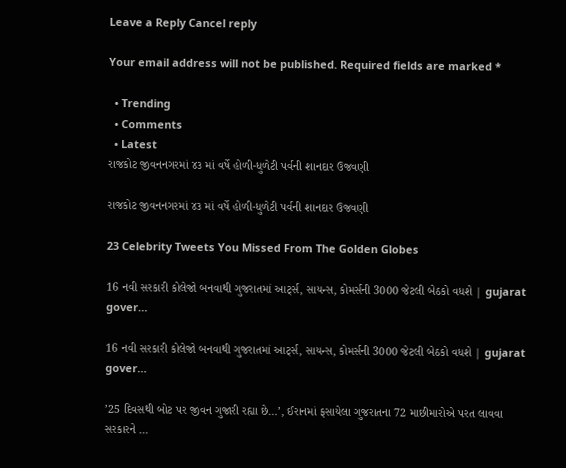Leave a Reply Cancel reply

Your email address will not be published. Required fields are marked *

  • Trending
  • Comments
  • Latest
રાજકોટ જીવનનગરમાં ૪૩ માં વર્ષે હોળી-ધુળેટી પર્વની શાનદાર ઉજવણી

રાજકોટ જીવનનગરમાં ૪૩ માં વર્ષે હોળી-ધુળેટી પર્વની શાનદાર ઉજવણી

23 Celebrity Tweets You Missed From The Golden Globes

16 નવી સરકારી કોલેજો બનવાથી ગુજરાતમાં આર્ટ્સ, સાયન્સ, કોમર્સની 3000 જેટલી બેઠકો વધશે | gujarat gover…

16 નવી સરકારી કોલેજો બનવાથી ગુજરાતમાં આર્ટ્સ, સાયન્સ, કોમર્સની 3000 જેટલી બેઠકો વધશે | gujarat gover…

’25 દિવસથી બોટ પર જીવન ગુજારી રહ્યા છે…’, ઈરાનમાં ફસાયેલા ગુજરાતના 72 માછીમારોએ પરત લાવવા સરકારને …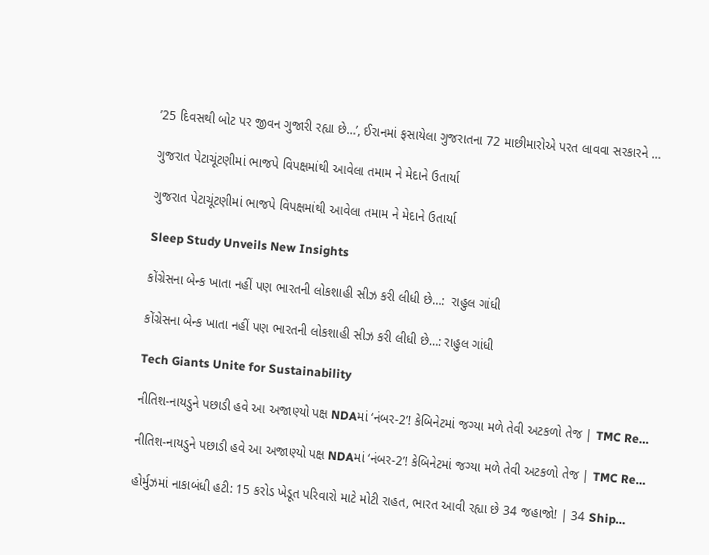’25 દિવસથી બોટ પર જીવન ગુજારી રહ્યા છે…’, ઈરાનમાં ફસાયેલા ગુજરાતના 72 માછીમારોએ પરત લાવવા સરકારને …

ગુજરાત પેટાચૂંટણીમાં ભાજપે વિપક્ષમાંથી આવેલા તમામ ને મેદાને ઉતાર્યા

ગુજરાત પેટાચૂંટણીમાં ભાજપે વિપક્ષમાંથી આવેલા તમામ ને મેદાને ઉતાર્યા

Sleep Study Unveils New Insights

કોંગ્રેસના બેન્ક ખાતા નહીં પણ ભારતની લોકશાહી સીઝ કરી લીધી છે…:  રાહુલ ગાંધી

કોંગ્રેસના બેન્ક ખાતા નહીં પણ ભારતની લોકશાહી સીઝ કરી લીધી છે…: રાહુલ ગાંધી

Tech Giants Unite for Sustainability

નીતિશ-નાયડુને પછાડી હવે આ અજાણ્યો પક્ષ NDAમાં ‘નંબર-2’! કેબિનેટમાં જગ્યા મળે તેવી અટકળો તેજ | TMC Re…

નીતિશ-નાયડુને પછાડી હવે આ અજાણ્યો પક્ષ NDAમાં ‘નંબર-2’! કેબિનેટમાં જગ્યા મળે તેવી અટકળો તેજ | TMC Re…

હોર્મુઝમાં નાકાબંધી હટી: 15 કરોડ ખેડૂત પરિવારો માટે મોટી રાહત, ભારત આવી રહ્યા છે 34 જહાજો! | 34 Ship…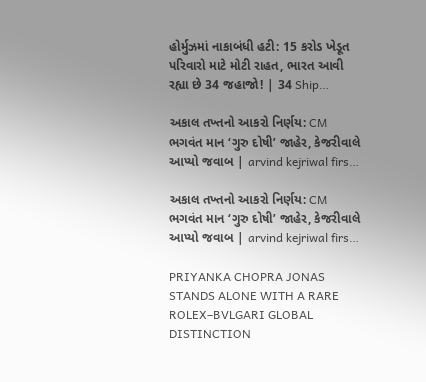હોર્મુઝમાં નાકાબંધી હટી: 15 કરોડ ખેડૂત પરિવારો માટે મોટી રાહત, ભારત આવી રહ્યા છે 34 જહાજો! | 34 Ship…

અકાલ તખ્તનો આકરો નિર્ણય: CM ભગવંત માન ‘ગુરુ દોષી’ જાહેર, કેજરીવાલે આપ્યો જવાબ | arvind kejriwal firs…

અકાલ તખ્તનો આકરો નિર્ણય: CM ભગવંત માન ‘ગુરુ દોષી’ જાહેર, કેજરીવાલે આપ્યો જવાબ | arvind kejriwal firs…

PRIYANKA CHOPRA JONAS STANDS ALONE WITH A RARE ROLEX–BVLGARI GLOBAL DISTINCTION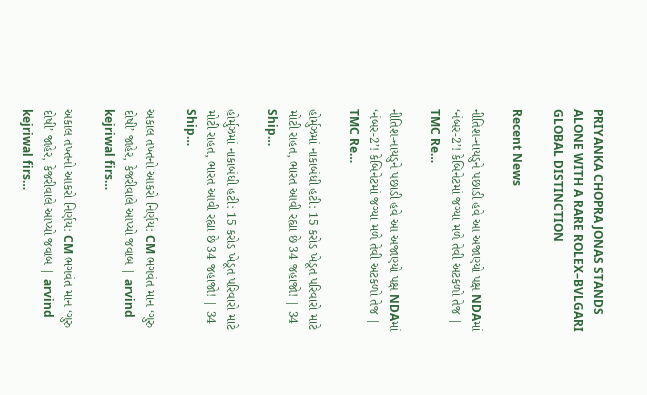PRIYANKA CHOPRA JONAS STANDS ALONE WITH A RARE ROLEX–BVLGARI GLOBAL DISTINCTION

Recent News

નીતિશ-નાયડુને પછાડી હવે આ અજાણ્યો પક્ષ NDAમાં ‘નંબર-2’! કેબિનેટમાં જગ્યા મળે તેવી અટકળો તેજ | TMC Re…

નીતિશ-નાયડુને પછાડી હવે આ અજાણ્યો પક્ષ NDAમાં ‘નંબર-2’! કેબિનેટમાં જગ્યા મળે તેવી અટકળો તેજ | TMC Re…

હોર્મુઝમાં નાકાબંધી હટી: 15 કરોડ ખેડૂત પરિવારો માટે મોટી રાહત, ભારત આવી રહ્યા છે 34 જહાજો! | 34 Ship…

હોર્મુઝમાં નાકાબંધી હટી: 15 કરોડ ખેડૂત પરિવારો માટે મોટી રાહત, ભારત આવી રહ્યા છે 34 જહાજો! | 34 Ship…

અકાલ તખ્તનો આકરો નિર્ણય: CM ભગવંત માન ‘ગુરુ દોષી’ જાહેર, કેજરીવાલે આપ્યો જવાબ | arvind kejriwal firs…

અકાલ તખ્તનો આકરો નિર્ણય: CM ભગવંત માન ‘ગુરુ દોષી’ જાહેર, કેજરીવાલે આપ્યો જવાબ | arvind kejriwal firs…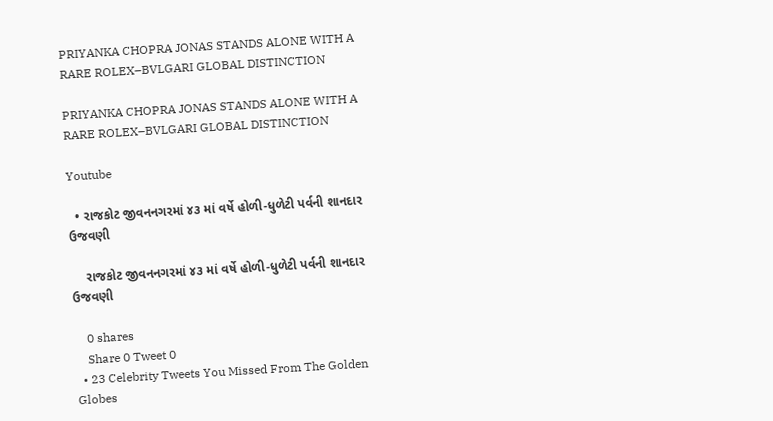PRIYANKA CHOPRA JONAS STANDS ALONE WITH A RARE ROLEX–BVLGARI GLOBAL DISTINCTION

PRIYANKA CHOPRA JONAS STANDS ALONE WITH A RARE ROLEX–BVLGARI GLOBAL DISTINCTION

Youtube

  • રાજકોટ જીવનનગરમાં ૪૩ માં વર્ષે હોળી-ધુળેટી પર્વની શાનદાર ઉજવણી

    રાજકોટ જીવનનગરમાં ૪૩ માં વર્ષે હોળી-ધુળેટી પર્વની શાનદાર ઉજવણી

    0 shares
    Share 0 Tweet 0
  • 23 Celebrity Tweets You Missed From The Golden Globes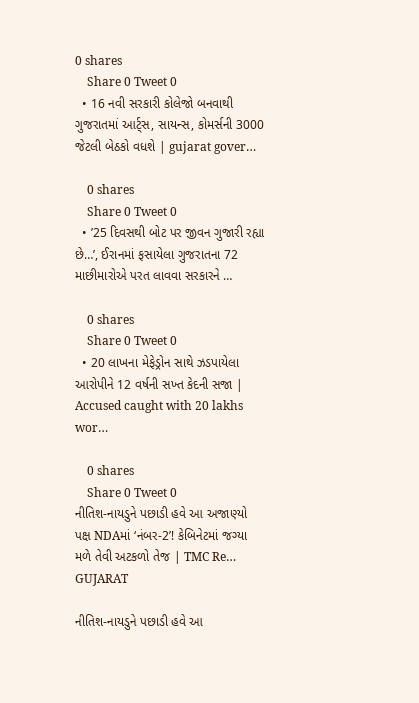0 shares
    Share 0 Tweet 0
  • 16 નવી સરકારી કોલેજો બનવાથી ગુજરાતમાં આર્ટ્સ, સાયન્સ, કોમર્સની 3000 જેટલી બેઠકો વધશે | gujarat gover…

    0 shares
    Share 0 Tweet 0
  • ’25 દિવસથી બોટ પર જીવન ગુજારી રહ્યા છે…’, ઈરાનમાં ફસાયેલા ગુજરાતના 72 માછીમારોએ પરત લાવવા સરકારને …

    0 shares
    Share 0 Tweet 0
  • 20 લાખના મેફેડ્રોન સાથે ઝડપાયેલા આરોપીને 12 વર્ષની સખ્ત કેદની સજા | Accused caught with 20 lakhs wor…

    0 shares
    Share 0 Tweet 0
નીતિશ-નાયડુને પછાડી હવે આ અજાણ્યો પક્ષ NDAમાં ‘નંબર-2’! કેબિનેટમાં જગ્યા મળે તેવી અટકળો તેજ | TMC Re…
GUJARAT

નીતિશ-નાયડુને પછાડી હવે આ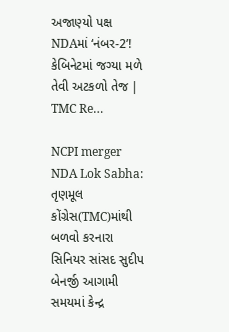અજાણ્યો પક્ષ NDAમાં ‘નંબર-2’! કેબિનેટમાં જગ્યા મળે તેવી અટકળો તેજ | TMC Re…

NCPI merger NDA Lok Sabha: તૃણમૂલ કોંગ્રેસ(TMC)માંથી બળવો કરનારા સિનિયર સાંસદ સુદીપ બેનર્જી આગામી સમયમાં કેન્દ્ર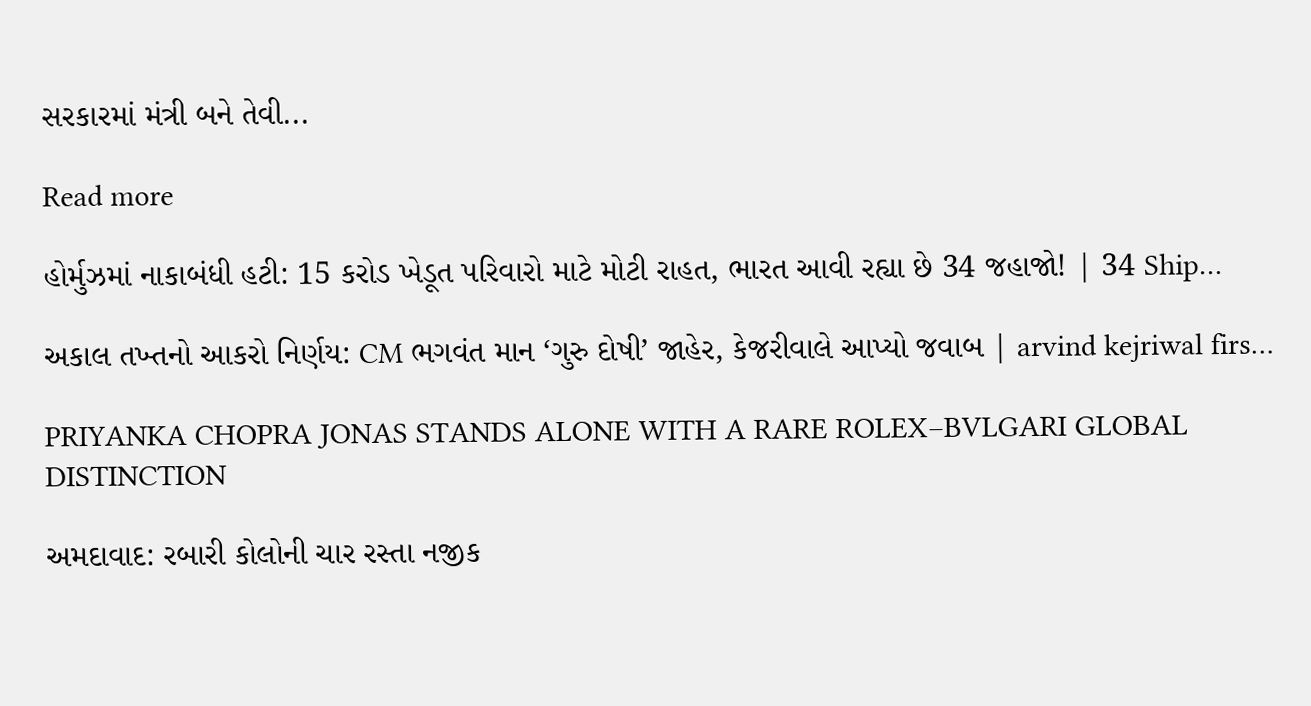સરકારમાં મંત્રી બને તેવી...

Read more

હોર્મુઝમાં નાકાબંધી હટી: 15 કરોડ ખેડૂત પરિવારો માટે મોટી રાહત, ભારત આવી રહ્યા છે 34 જહાજો! | 34 Ship…

અકાલ તખ્તનો આકરો નિર્ણય: CM ભગવંત માન ‘ગુરુ દોષી’ જાહેર, કેજરીવાલે આપ્યો જવાબ | arvind kejriwal firs…

PRIYANKA CHOPRA JONAS STANDS ALONE WITH A RARE ROLEX–BVLGARI GLOBAL DISTINCTION

અમદાવાદ: રબારી કોલોની ચાર રસ્તા નજીક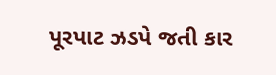પૂરપાટ ઝડપે જતી કાર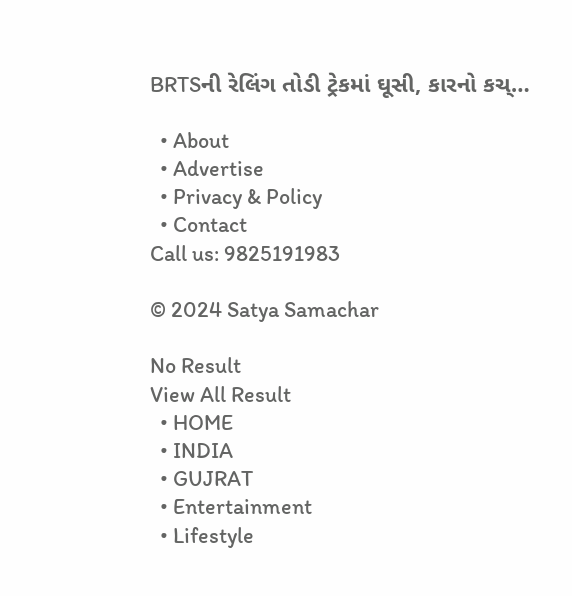BRTSની રેલિંગ તોડી ટ્રેકમાં ઘૂસી, કારનો કચ્…

  • About
  • Advertise
  • Privacy & Policy
  • Contact
Call us: 9825191983

© 2024 Satya Samachar

No Result
View All Result
  • HOME
  • INDIA
  • GUJRAT
  • Entertainment
  • Lifestyle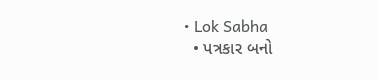• Lok Sabha
  • પત્રકાર બનો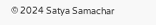© 2024 Satya Samachar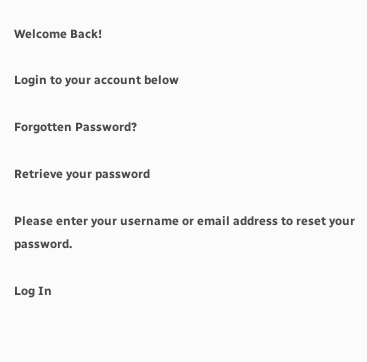Welcome Back!

Login to your account below

Forgotten Password?

Retrieve your password

Please enter your username or email address to reset your password.

Log In